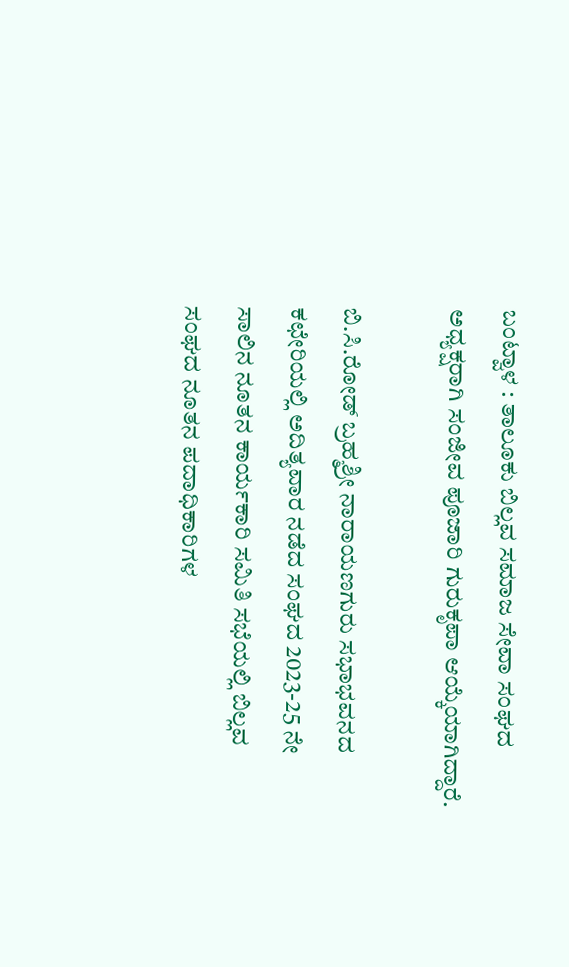ಬಂಟ್ವಾಳ : ತಾಲೂಕು ಬಿಲ್ಲವ ಸಮಾಜ ಸೇವಾ ಸಂಘದ ಅಧ್ಯಕ್ಷರಾಗಿ ಸಂಜೀವ ಪೂಜಾರಿ ಗುರುಕೃಪಾ ಆಯ್ಕೆಯಾಗಿದ್ದಾರೆ.

ಬಿ.ಸಿ.ರೋಡ್ ಬ್ರಹ್ಮಶ್ರೀ ನಾರಾಯಣಗುರು ಸಭಾಭವನದ ಕಛೇರಿಯಲ್ಲಿ ಅದಿತ್ಯವಾರ ನಡೆದ ಸಂಘದ 2023-25 ನೇ ಸಾಲಿನ ನೂತನ ಕಾರ್ಯಕಾರಿ ಸಮಿತಿ ಸಭೆಯಲ್ಲಿ ಬಿಲ್ಲವ ಸಂಘದ ನೂತನ ಪದಾಧಿಕಾರಿಗಳ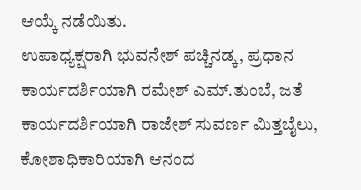ಆಯ್ಕೆ ನಡೆಯಿತು.
ಉಪಾಧ್ಯಕ್ಷರಾಗಿ ಭುವನೇಶ್ ಪಚ್ಚಿನಡ್ಕ, ಪ್ರಧಾನ ಕಾರ್ಯದರ್ಶಿಯಾಗಿ ರಮೇಶ್ ಎಮ್.ತುಂಬೆ, ಜತೆ ಕಾರ್ಯದರ್ಶಿಯಾಗಿ ರಾಜೇಶ್ ಸುವರ್ಣ ಮಿತ್ತಬೈಲು, ಕೋಶಾಧಿಕಾರಿಯಾಗಿ ಆನಂದ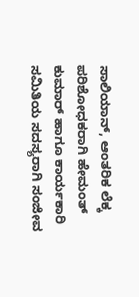ಸಾಲಿಯಾನ್, ಆಂತರಿಕ ಲೆಕ್ಕ ಪರಿಶೋಧಕರಾಗಿ ಹೇಮಂತ್ ಕುಮಾರ್ ಹಾಗೂ ಕಾರ್ಯಕಾರಿ ಸಮಿತಿಯ ಸದಸ್ಯರಾಗಿ ಸಂಜೀವ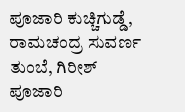ಪೂಜಾರಿ ಕುಚ್ಚಿಗುಡ್ಡೆ, ರಾಮಚಂದ್ರ ಸುವರ್ಣ ತುಂಬೆ, ಗಿರೀಶ್ ಪೂಜಾರಿ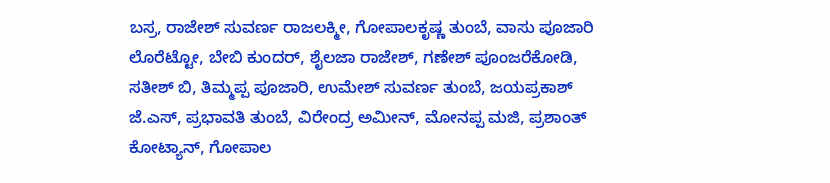ಬಸ್ರ, ರಾಜೇಶ್ ಸುವರ್ಣ ರಾಜಲಕ್ಮೀ, ಗೋಪಾಲಕೃಷ್ಣ ತುಂಬೆ, ವಾಸು ಪೂಜಾರಿ ಲೊರೆಟ್ಟೋ, ಬೇಬಿ ಕುಂದರ್, ಶೈಲಜಾ ರಾಜೇಶ್, ಗಣೇಶ್ ಪೂಂಜರೆಕೋಡಿ, ಸತೀಶ್ ಬಿ, ತಿಮ್ಮಪ್ಪ ಪೂಜಾರಿ, ಉಮೇಶ್ ಸುವರ್ಣ ತುಂಬೆ, ಜಯಪ್ರಕಾಶ್ ಜೆ.ಎಸ್, ಪ್ರಭಾವತಿ ತುಂಬೆ, ವಿರೇಂದ್ರ ಅಮೀನ್, ಮೋನಪ್ಪ ಮಜಿ, ಪ್ರಶಾಂತ್ ಕೋಟ್ಯಾನ್, ಗೋಪಾಲ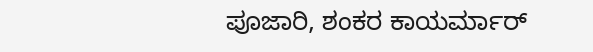ಪೂಜಾರಿ, ಶಂಕರ ಕಾಯರ್ಮಾರ್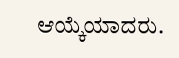ಆಯ್ಕೆಯಾದರು.